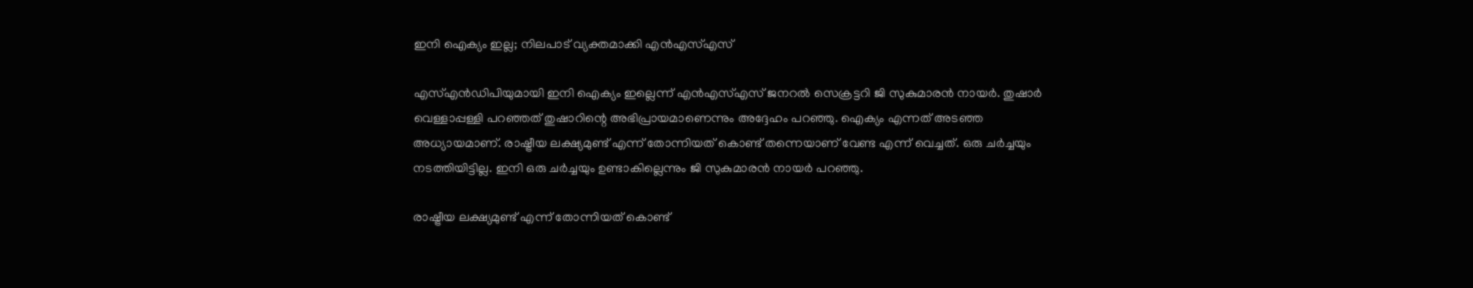ഇനി ഐക്യം ഇല്ല; നിലപാട് വ്യക്തമാക്കി എന്‍എസ്എസ്

എസ്എന്‍ഡിപിയുമായി ഇനി ഐക്യം ഇല്ലെന്ന് എന്‍എസ്എസ് ജനറല്‍ സെക്രട്ടറി ജി സുകുമാരന്‍ നായര്‍. തുഷാര്‍ വെള്ളാപ്പള്ളി പറഞ്ഞത് തുഷാറിന്റെ അഭിപ്രായമാണെന്നും അദ്ദേഹം പറഞ്ഞു. ഐക്യം എന്നത് അടഞ്ഞ അധ്യായമാണ്. രാഷ്ട്രീയ ലക്ഷ്യമുണ്ട് എന്ന് തോന്നിയത് കൊണ്ട് തന്നെയാണ് വേണ്ട എന്ന് വെച്ചത്. ഒരു ചര്‍ച്ചയും നടത്തിയിട്ടില്ല. ഇനി ഒരു ചര്‍ച്ചയും ഉണ്ടാകില്ലെന്നും ജി സുകുമാരന്‍ നായര്‍ പറഞ്ഞു.

രാഷ്ട്രീയ ലക്ഷ്യമുണ്ട് എന്ന് തോന്നിയത് കൊണ്ട്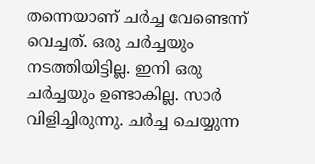തന്നെയാണ് ചര്‍ച്ച വേണ്ടെന്ന് വെച്ചത്. ഒരു ചര്‍ച്ചയും നടത്തിയിട്ടില്ല. ഇനി ഒരു ചര്‍ച്ചയും ഉണ്ടാകില്ല. സാര്‍ വിളിച്ചിരുന്നു. ചര്‍ച്ച ചെയ്യുന്ന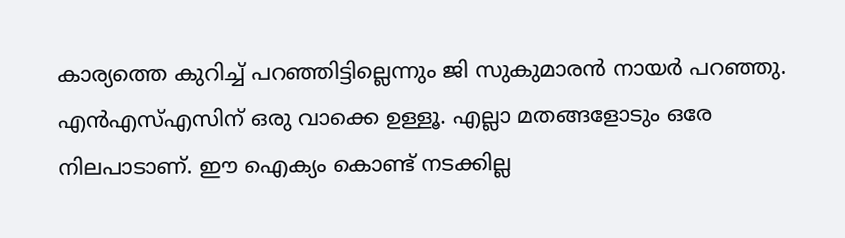കാര്യത്തെ കുറിച്ച് പറഞ്ഞിട്ടില്ലെന്നും ജി സുകുമാരന്‍ നായര്‍ പറഞ്ഞു. എന്‍എസ്എസിന് ഒരു വാക്കെ ഉള്ളൂ. എല്ലാ മതങ്ങളോടും ഒരേ നിലപാടാണ്. ഈ ഐക്യം കൊണ്ട് നടക്കില്ല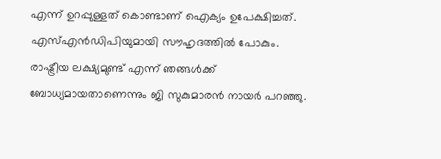എന്ന് ഉറപ്പുള്ളത് കൊണ്ടാണ് ഐക്യം ഉപേക്ഷിച്ചത്. എസ്എന്‍ഡിപിയുമായി സൗഹൃദത്തില്‍ പോകും. രാഷ്ട്രീയ ലക്ഷ്യമുണ്ട് എന്ന് ഞങ്ങള്‍ക്ക് ബോധ്യമായതാണെന്നും ജി സുകുമാരന്‍ നായര്‍ പറഞ്ഞു.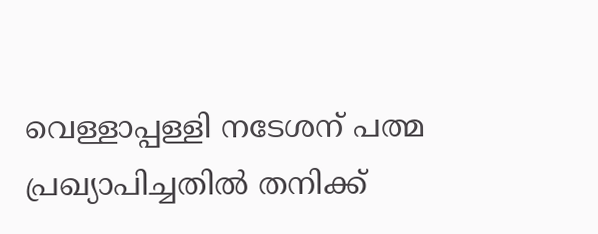വെള്ളാപ്പള്ളി നടേശന് പത്മ പ്രഖ്യാപിച്ചതില്‍ തനിക്ക്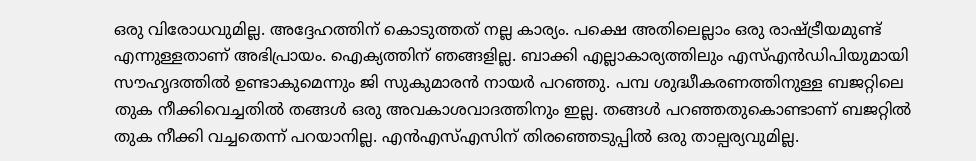ഒരു വിരോധവുമില്ല. അദ്ദേഹത്തിന് കൊടുത്തത് നല്ല കാര്യം. പക്ഷെ അതിലെല്ലാം ഒരു രാഷ്ട്രീയമുണ്ട് എന്നുള്ളതാണ് അഭിപ്രായം. ഐക്യത്തിന് ഞങ്ങളില്ല. ബാക്കി എല്ലാകാര്യത്തിലും എസ്എന്‍ഡിപിയുമായി സൗഹൃദത്തില്‍ ഉണ്ടാകുമെന്നും ജി സുകുമാരന്‍ നായര്‍ പറഞ്ഞു. പമ്പ ശുദ്ധീകരണത്തിനുള്ള ബജറ്റിലെ തുക നീക്കിവെച്ചതില്‍ തങ്ങള്‍ ഒരു അവകാശവാദത്തിനും ഇല്ല. തങ്ങള്‍ പറഞ്ഞതുകൊണ്ടാണ് ബജറ്റില്‍ തുക നീക്കി വച്ചതെന്ന് പറയാനില്ല. എന്‍എസ്എസിന് തിരഞ്ഞെടുപ്പില്‍ ഒരു താല്പര്യവുമില്ല.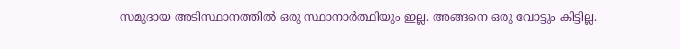സമുദായ അടിസ്ഥാനത്തില്‍ ഒരു സ്ഥാനാര്‍ത്ഥിയും ഇല്ല. അങ്ങനെ ഒരു വോട്ടും കിട്ടില്ല.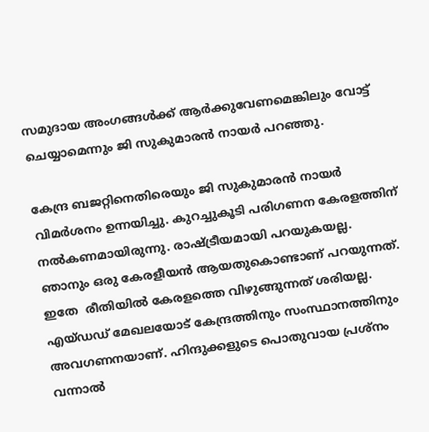സമുദായ അംഗങ്ങള്‍ക്ക് ആര്‍ക്കുവേണമെങ്കിലും വോട്ട് ചെയ്യാമെന്നും ജി സുകുമാരന്‍ നായര്‍ പറഞ്ഞു.

കേന്ദ്ര ബജറ്റിനെതിരെയും ജി സുകുമാരന്‍ നായര്‍ വിമര്‍ശനം ഉന്നയിച്ചു. കുറച്ചുകൂടി പരിഗണന കേരളത്തിന് നല്‍കണമായിരുന്നു. രാഷ്ട്രീയമായി പറയുകയല്ല. ഞാനും ഒരു കേരളീയന്‍ ആയതുകൊണ്ടാണ് പറയുന്നത്. ഇതേ  രീതിയില്‍ കേരളത്തെ വിഴുങ്ങുന്നത് ശരിയല്ല. എയ്ഡഡ് മേഖലയോട് കേന്ദ്രത്തിനും സംസ്ഥാനത്തിനും അവഗണനയാണ്. ഹിന്ദുക്കളുടെ പൊതുവായ പ്രശ്‌നം വന്നാല്‍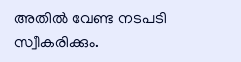അതില്‍ വേണ്ട നടപടി സ്വീകരിക്കും.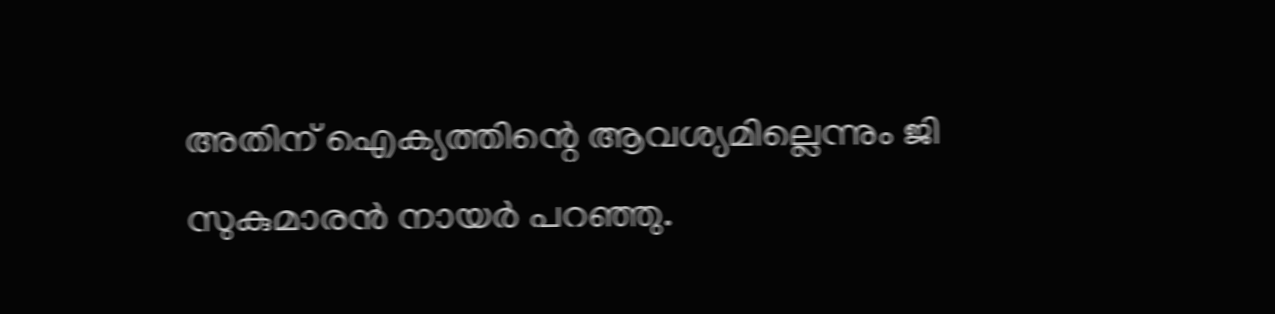അതിന് ഐക്യത്തിന്റെ ആവശ്യമില്ലെന്നും ജി സുകുമാരന്‍ നായര്‍ പറഞ്ഞു.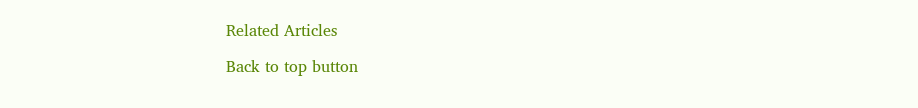Related Articles

Back to top button